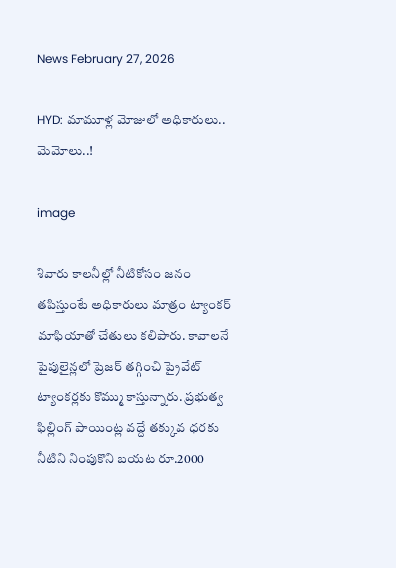News February 27, 2026

HYD: మామూళ్ల మోజులో అధికారులు.. మెమోలు..!

image

శివారు కాలనీల్లో నీటికోసం జనం తపిస్తుంటే అధికారులు మాత్రం ట్యాంకర్ మాఫియాతో చేతులు కలిపారు. కావాలనే పైపులైన్లలో ప్రెజర్ తగ్గించి ప్రైవేట్ ట్యాంకర్లకు కొమ్ము కాస్తున్నారు. ప్రభుత్వ ఫిల్లింగ్ పాయింట్ల వద్దే తక్కువ ధరకు నీటిని నింపుకొని బయట రూ.2000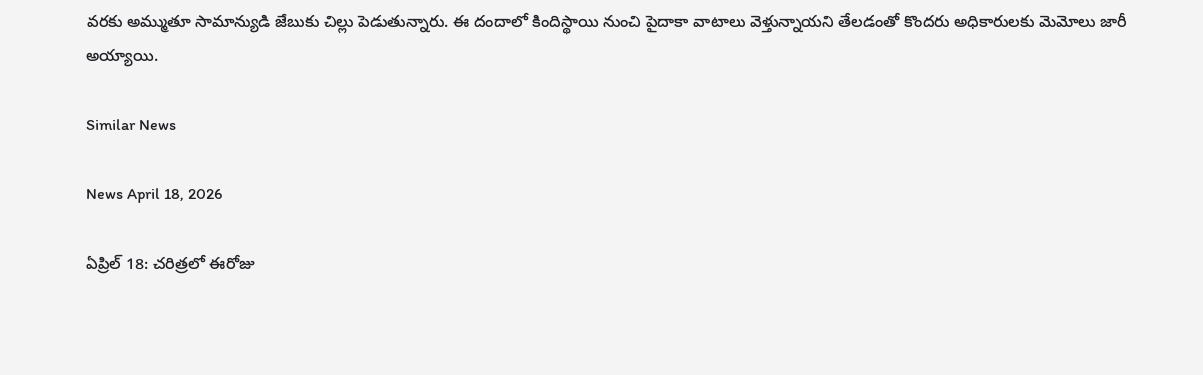వరకు అమ్ముతూ సామాన్యుడి జేబుకు చిల్లు పెడుతున్నారు. ఈ దందాలో కిందిస్థాయి నుంచి పైదాకా వాటాలు వెళ్తున్నాయని తేలడంతో కొందరు అధికారులకు మెమోలు జారీ అయ్యాయి.

Similar News

News April 18, 2026

ఏప్రిల్ 18: చరిత్రలో ఈరోజు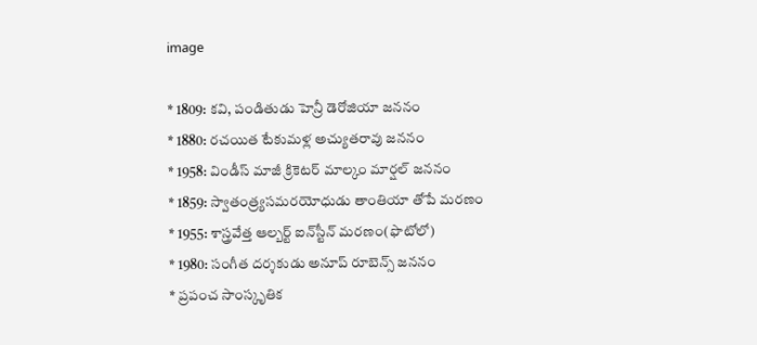image

* 1809: కవి, పండితుడు హెన్రీ డెరోజియా జననం
* 1880: రచయిత టేకుమళ్ల అచ్యుతరావు జననం
* 1958: విండీస్ మాజీ క్రికెటర్ మాల్కం మార్షల్ జననం
* 1859: స్వాతంత్ర్యసమరయోధుడు తాంతియా తోపే మరణం
* 1955: శాస్త్రవేత్త ఆల్బర్ట్ ఐన్‌స్టీన్ మరణం(ఫొటోలో)
* 1980: సంగీత దర్శకుడు అనూప్ రూబెన్స్ జననం
* ప్రపంచ సాంస్కృతిక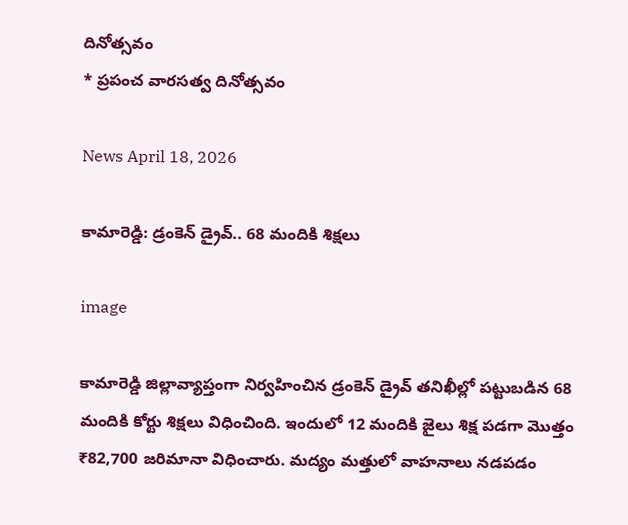దినోత్సవం
* ప్రపంచ వారసత్వ దినోత్సవం

News April 18, 2026

కామారెడ్డి: డ్రంకెన్ డ్రైవ్.. 68 మందికి శిక్షలు

image

కామారెడ్డి జిల్లావ్యాప్తంగా నిర్వహించిన డ్రంకెన్ డ్రైవ్ తనిఖీల్లో పట్టుబడిన 68 మందికి కోర్టు శిక్షలు విధించింది. ఇందులో 12 మందికి జైలు శిక్ష పడగా మొత్తం ₹82,700 జరిమానా విధించారు. మద్యం మత్తులో వాహనాలు నడపడం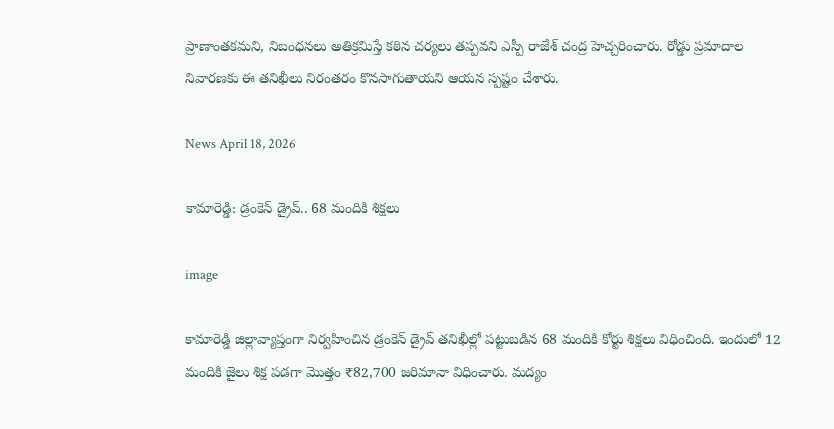ప్రాణాంతకమని, నిబంధనలు అతిక్రమిస్తే కఠిన చర్యలు తప్పవని ఎస్పీ రాజేశ్ చంద్ర హెచ్చరించారు. రోడ్డు ప్రమాదాల నివారణకు ఈ తనిఖీలు నిరంతరం కొనసాగుతాయని ఆయన స్పష్టం చేశారు.

News April 18, 2026

కామారెడ్డి: డ్రంకెన్ డ్రైవ్.. 68 మందికి శిక్షలు

image

కామారెడ్డి జిల్లావ్యాప్తంగా నిర్వహించిన డ్రంకెన్ డ్రైవ్ తనిఖీల్లో పట్టుబడిన 68 మందికి కోర్టు శిక్షలు విధించింది. ఇందులో 12 మందికి జైలు శిక్ష పడగా మొత్తం ₹82,700 జరిమానా విధించారు. మద్యం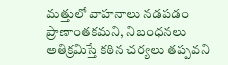మత్తులో వాహనాలు నడపడం ప్రాణాంతకమని, నిబంధనలు అతిక్రమిస్తే కఠిన చర్యలు తప్పవని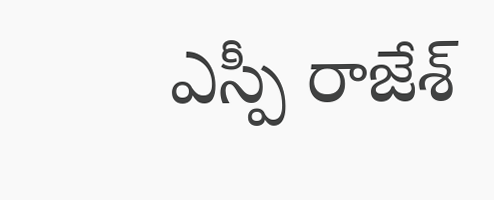ఎస్పీ రాజేశ్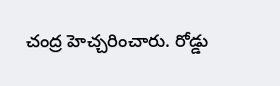చంద్ర హెచ్చరించారు. రోడ్డు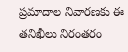ప్రమాదాల నివారణకు ఈ తనిఖీలు నిరంతరం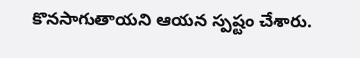కొనసాగుతాయని ఆయన స్పష్టం చేశారు.